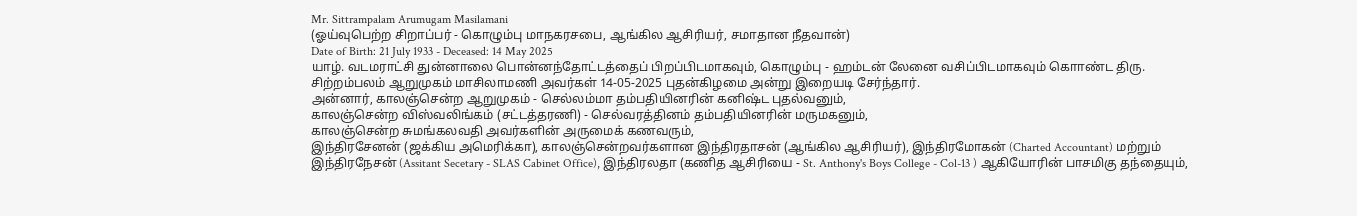Mr. Sittrampalam Arumugam Masilamani
(ஓய்வுபெற்ற சிறாப்பர் - கொழும்பு மாநகரசபை, ஆங்கில ஆசிரியர், சமாதான நீதவான்)
Date of Birth: 21 July 1933 - Deceased: 14 May 2025
யாழ். வடமராட்சி துன்னாலை பொன்னந்தோட்டத்தைப் பிறப்பிடமாகவும், கொழும்பு - ஹம்டன் லேனை வசிப்பிடமாகவும் கொாண்ட திரு. சிற்றம்பலம் ஆறுமுகம் மாசிலாமணி அவர்கள் 14-05-2025 புதன்கிழமை அன்று இறையடி சேர்ந்தார்.
அன்னார், காலஞ்சென்ற ஆறுமுகம் - செல்லம்மா தம்பதியினரின் கனிஷ்ட புதல்வனும்,
காலஞ்சென்ற விஸ்வலிங்கம் (சட்டத்தரணி) - செல்வரத்தினம் தம்பதியினரின் மருமகனும்,
காலஞ்சென்ற சுமங்கலவதி அவர்களின் அருமைக் கணவரும்,
இந்திரசேனன் (ஜக்கிய அமெரிக்கா), காலஞ்சென்றவர்களான இந்திரதாசன் (ஆங்கில ஆசிரியர்), இந்திரமோகன் (Charted Accountant) மற்றும் இந்திரநேசன் (Assitant Secetary - SLAS Cabinet Office), இந்திரலதா (கணித ஆசிரியை - St. Anthony's Boys College - Col-13 ) ஆகியோரின் பாசமிகு தந்தையும்,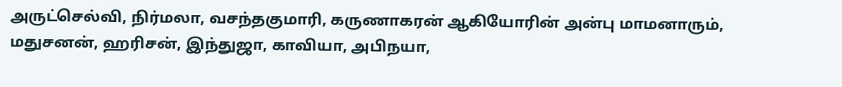அருட்செல்வி, நிர்மலா, வசந்தகுமாரி, கருணாகரன் ஆகியோரின் அன்பு மாமனாரும்,
மதுசனன், ஹரிசன், இந்துஜா, காவியா, அபிநயா,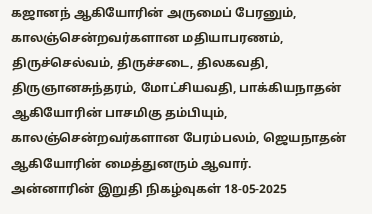கஜானந் ஆகியோரின் அருமைப் பேரனும்,
காலஞ்சென்றவர்களான மதியாபரணம், திருச்செல்வம், திருச்சடை, திலகவதி, திருஞானசுந்தரம், மோட்சியவதி, பாக்கியநாதன் ஆகியோரின் பாசமிகு தம்பியும்,
காலஞ்சென்றவர்களான பேரம்பலம், ஜெயநாதன் ஆகியோரின் மைத்துனரும் ஆவார்.
அன்னாரின் இறுதி நிகழ்வுகள் 18-05-2025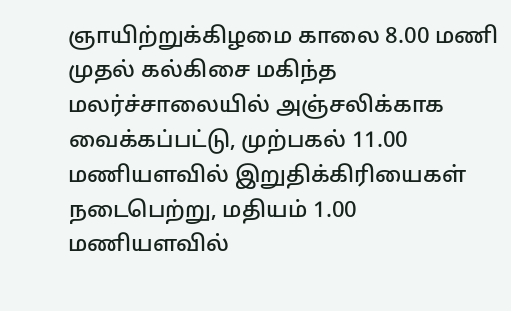ஞாயிற்றுக்கிழமை காலை 8.00 மணி முதல் கல்கிசை மகிந்த மலர்ச்சாலையில் அஞ்சலிக்காக வைக்கப்பட்டு, முற்பகல் 11.00 மணியளவில் இறுதிக்கிரியைகள் நடைபெற்று, மதியம் 1.00 மணியளவில்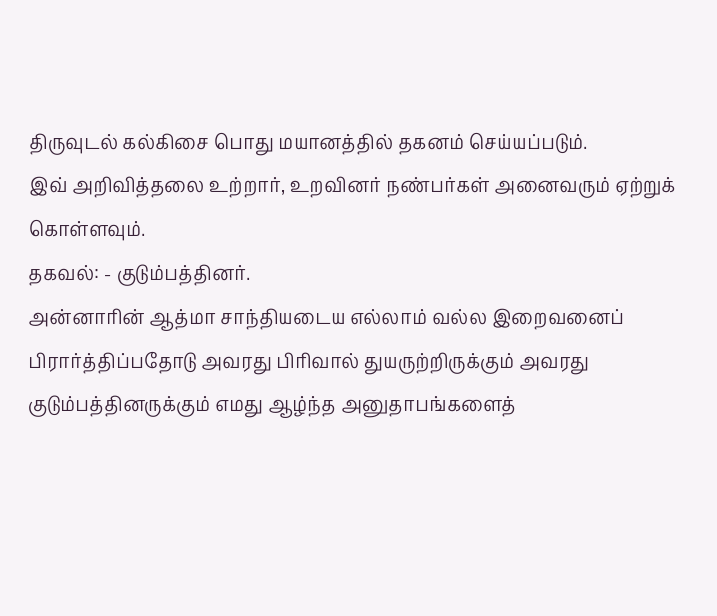திருவுடல் கல்கிசை பொது மயானத்தில் தகனம் செய்யப்படும்.
இவ் அறிவித்தலை உற்றார், உறவினர் நண்பர்கள் அனைவரும் ஏற்றுக் கொள்ளவும்.
தகவல்: - குடும்பத்தினர்.
அன்னாரின் ஆத்மா சாந்தியடைய எல்லாம் வல்ல இறைவனைப் பிரார்த்திப்பதோடு அவரது பிரிவால் துயருற்றிருக்கும் அவரது குடும்பத்தினருக்கும் எமது ஆழ்ந்த அனுதாபங்களைத்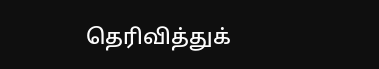தெரிவித்துக்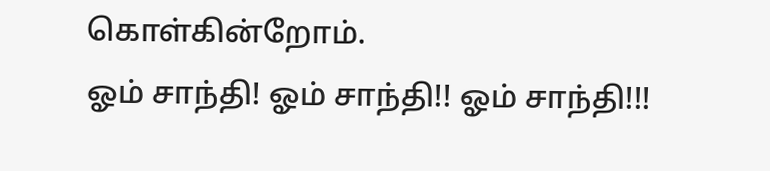கொள்கின்றோம்.
ஓம் சாந்தி! ஓம் சாந்தி!! ஓம் சாந்தி!!!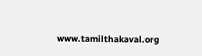www.tamilthakaval.org